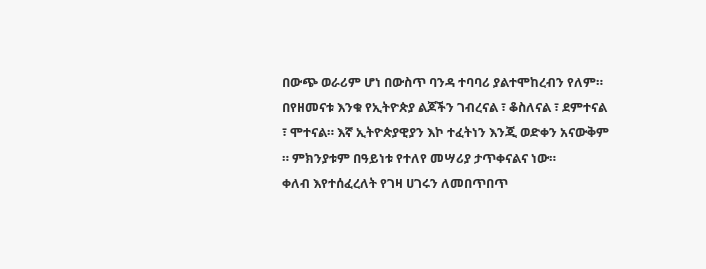በውጭ ወራሪም ሆነ በውስጥ ባንዳ ተባባሪ ያልተሞከረብን የለም። በየዘመናቱ እንቁ የኢትዮጵያ ልጆችን ገብረናል ፣ ቆስለናል ፣ ደምተናል ፣ ሞተናል። እኛ ኢትዮጵያዊያን እኮ ተፈትነን እንጂ ወድቀን አናውቅም ። ምክንያቱም በዓይነቱ የተለየ መሣሪያ ታጥቀናልና ነው።
ቀለብ እየተሰፈረለት የገዛ ሀገሩን ለመበጥበጥ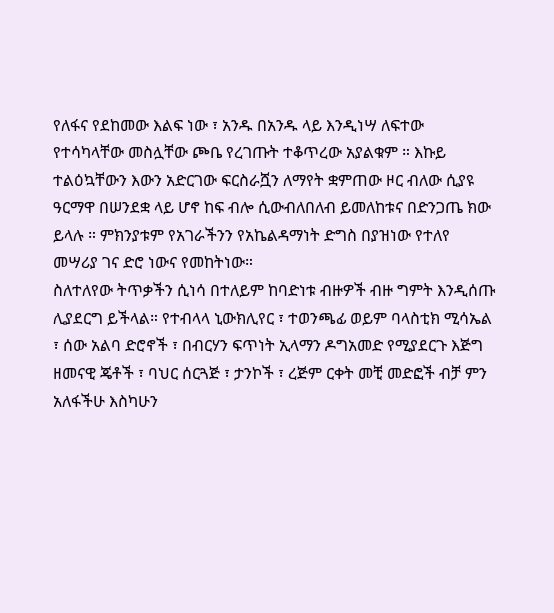የለፋና የደከመው እልፍ ነው ፣ አንዱ በአንዱ ላይ እንዲነሣ ለፍተው የተሳካላቸው መስሏቸው ጮቤ የረገጡት ተቆጥረው አያልቁም ። እኩይ ተልዕኳቸውን እውን አድርገው ፍርስራሿን ለማየት ቋምጠው ዞር ብለው ሲያዩ ዓርማዋ በሠንደቋ ላይ ሆኖ ከፍ ብሎ ሲውብለበለብ ይመለከቱና በድንጋጤ ክው ይላሉ ። ምክንያቱም የአገራችንን የአኬልዳማነት ድግስ በያዝነው የተለየ መሣሪያ ገና ድሮ ነውና የመከትነው።
ስለተለየው ትጥቃችን ሲነሳ በተለይም ከባድነቱ ብዙዎች ብዙ ግምት እንዲሰጡ ሊያደርግ ይችላል። የተብላላ ኒውክሊየር ፣ ተወንጫፊ ወይም ባላስቲክ ሚሳኤል ፣ ሰው አልባ ድሮኖች ፣ በብርሃን ፍጥነት ኢላማን ዶግአመድ የሚያደርጉ እጅግ ዘመናዊ ጄቶች ፣ ባህር ሰርጓጅ ፣ ታንኮች ፣ ረጅም ርቀት መቺ መድፎች ብቻ ምን አለፋችሁ እስካሁን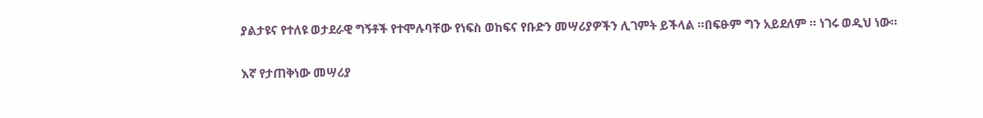ያልታዩና የተለዩ ወታደራዊ ግኝቶች የተሞሉባቸው የነፍስ ወከፍና የቡድን መሣሪያዎችን ሊገምት ይችላል ።በፍፁም ግን አይደለም ። ነገሩ ወዲህ ነው።

እኛ የታጠቅነው መሣሪያ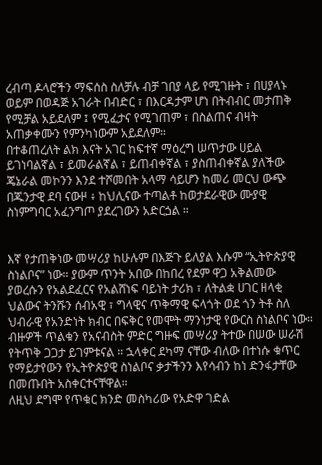ረብጣ ዶላሮችን ማፍሰስ ስለቻሉ ብቻ ገበያ ላይ የሚገዙት ፣ በሀያላኑ ወይም በወዳጅ አገራት በብድር ፣ በእርዳታም ሆነ በትብብር መታጠቅ የሚቻል አይደለም ፤ የሚፈታና የሚገጠም ፣ በስልጠና ብዛት አጠቃቀሙን የምንካነውም አይደለም።
በተቆጠረለት ልክ እናት አገር ከፍተኛ ማዕረግ ሠጥታው ሀይል ይገነባልኛል ፣ ይመራልኛል ፣ ይጠብቀኛል ፣ ያስጠብቀኛል ያለችው ጄኔራል መኮንን እንደ ተሾመበት አላማ ሳይሆን ከመሪ መርህ ውጭ በጁንታዊ ደባ ናውዞ ፥ ከህሊናው ተጣልቶ ከወታደራዊው ሙያዊ ስነምግባር አፈንግጦ ያደረገውን አድርጏል ።


እኛ የታጠቅነው መሣሪያ ከሁሉም በእጅጉ ይለያል እሱም “ኢትዮጵያዊ ስነልቦና” ነው። ያውም ጥንት አበው በከበረ የደም ዋጋ አቅልመው ያወረሱን የአልደፈርና የአልሸነፍ ባይነት ታሪክ ፣ ለትልቋ ሀገር ዘላቂ ህልውና ትንሹን ሰብአዊ ፣ ግላዊና ጥቅማዊ ፍላጎት ወደ ጎን ትቶ ስለ ህብራዊ የአንድነት ክብር በፍቅር የመሞት ማንነታዊ የውርስ ስነልቦና ነው።
ብዙዎች ጥልቁን የአናብስት ምድር ግዙፍ መሣሪያ ትተው በሠው ሠራሽ የትጥቅ ጋጋታ ይገምቱናል ። ኋላቀር ደካማ ናቸው ብለው በተነሱ ቁጥር የማይታየውን የኢትዮጵያዊ ስነልቦና ቃታችንን እየሳብን ከነ ድንፋታቸው በመጡበት አስቀርተናቸዋል።
ለዚህ ደግሞ የጥቁር ክንድ መስካሪው የአድዋ ገድል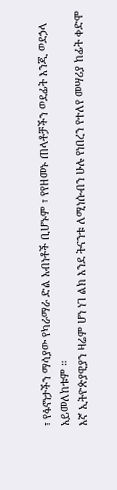፣ የፋኖነታችን ማሳያው የካራማራ ድል አብነቶች ቢሆኑም ፣ የየዘመኑ ጠላቶቻችን ወደፊት እንጂ ወደኃላ አይመለከቱም ።
እኛ ኢትዮጵያዊያን ዛሬም ሆነ ነገ ልክ እንደ ትናንቱ ለሚነሱብን ሁሉ የነበረን የተለየ መሣሪያ ከፊት ቀድሞ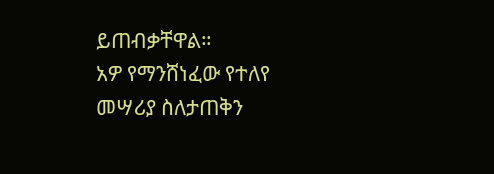ይጠብቃቸዋል።
አዎ የማንሸነፈው የተለየ መሣሪያ ስለታጠቅን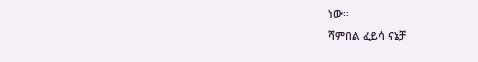ነው።
ሻምበል ፈይሳ ናኔቻ